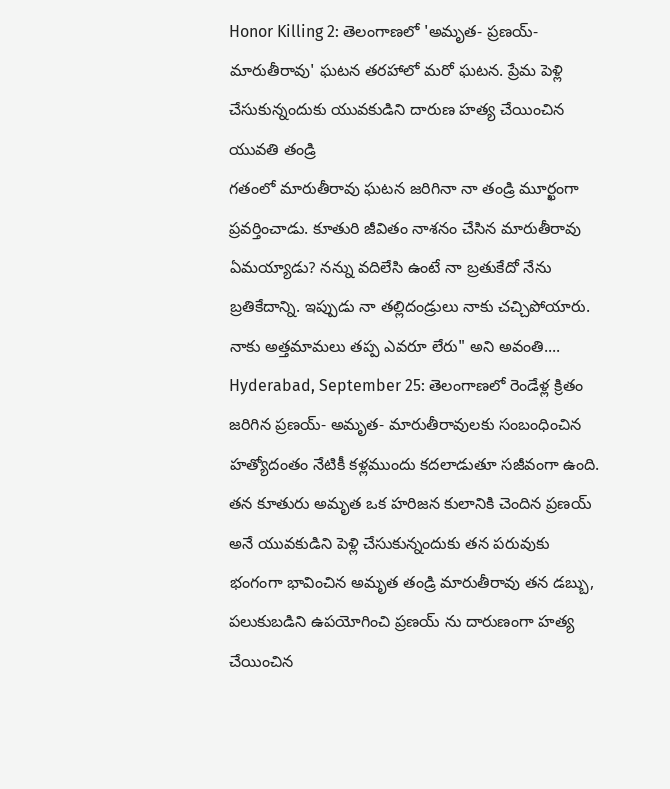Honor Killing 2: తెలంగాణలో 'అమృత- ప్రణయ్- మారుతీరావు' ఘటన తరహాలో మరో ఘటన. ప్రేమ పెళ్లి చేసుకున్నందుకు యువకుడిని దారుణ హత్య చేయించిన యువతి తండ్రి
గతంలో మారుతీరావు ఘటన జరిగినా నా తండ్రి మూర్ఖంగా ప్రవర్తించాడు. కూతురి జీవితం నాశనం చేసిన మారుతీరావు ఏమయ్యాడు? నన్ను వదిలేసి ఉంటే నా బ్రతుకేదో నేను బ్రతికేదాన్ని. ఇప్పుడు నా తల్లిదండ్రులు నాకు చచ్చిపోయారు. నాకు అత్తమామలు తప్ప ఎవరూ లేరు" అని అవంతి....
Hyderabad, September 25: తెలంగాణలో రెండేళ్ల క్రితం జరిగిన ప్రణయ్- అమృత- మారుతీరావులకు సంబంధించిన హత్యోదంతం నేటికీ కళ్లముందు కదలాడుతూ సజీవంగా ఉంది. తన కూతురు అమృత ఒక హరిజన కులానికి చెందిన ప్రణయ్ అనే యువకుడిని పెళ్లి చేసుకున్నందుకు తన పరువుకు భంగంగా భావించిన అమృత తండ్రి మారుతీరావు తన డబ్బు, పలుకుబడిని ఉపయోగించి ప్రణయ్ ను దారుణంగా హత్య చేయించిన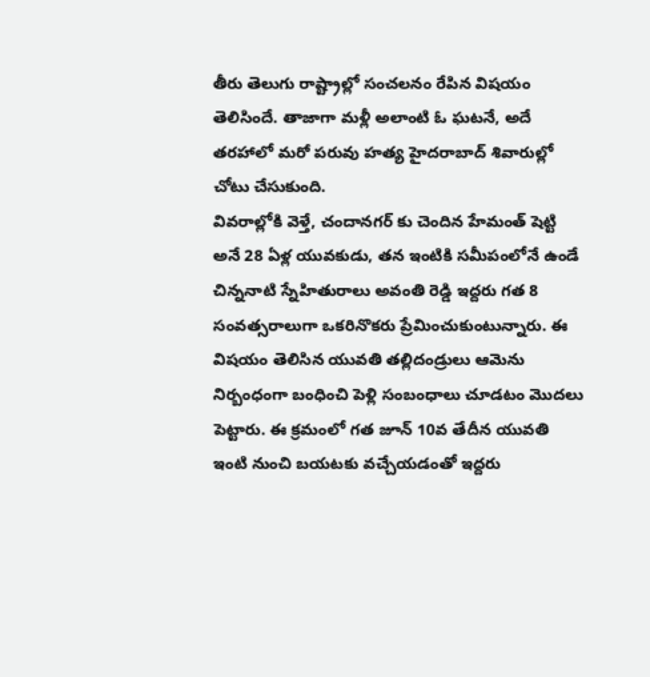తీరు తెలుగు రాష్ట్రాల్లో సంచలనం రేపిన విషయం తెలిసిందే. తాజాగా మళ్లీ అలాంటి ఓ ఘటనే, అదే తరహాలో మరో పరువు హత్య హైదరాబాద్ శివారుల్లో చోటు చేసుకుంది.
వివరాల్లోకి వెళ్తే, చందానగర్ కు చెందిన హేమంత్ షెట్టి అనే 28 ఏళ్ల యువకుడు, తన ఇంటికి సమీపంలోనే ఉండే చిన్ననాటి స్నేహితురాలు అవంతి రెడ్డి ఇద్దరు గత 8 సంవత్సరాలుగా ఒకరినొకరు ప్రేమించుకుంటున్నారు. ఈ విషయం తెలిసిన యువతి తల్లిదండ్రులు ఆమెను నిర్బంధంగా బంధించి పెళ్లి సంబంధాలు చూడటం మొదలు పెట్టారు. ఈ క్రమంలో గత జూన్ 10వ తేదీన యువతి ఇంటి నుంచి బయటకు వచ్చేయడంతో ఇద్దరు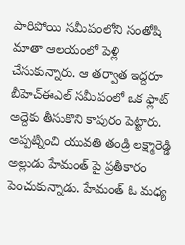పారిపోయి సమీపంలోని సంతోషి మాతా ఆలయంలో పెళ్లి చేసుకున్నారు. ఆ తర్వాత ఇద్దరూ బీహెచ్ఈఎల్ సమీపంలో ఒక ఫ్లాట్ అద్దెకు తీసుకొని కాపురం పెట్టారు.
అప్పట్నించి యువతి తండ్రి లక్ష్మారెడ్డి అల్లుడు హేమంత్ పై ప్రతీకారం పెంచుకున్నాడు. హేమంత్ ఓ మధ్య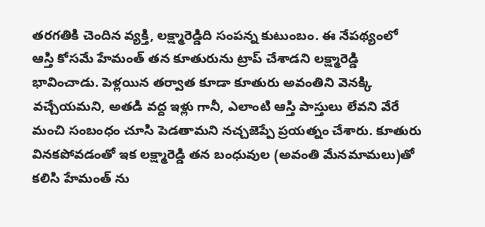తరగతికి చెందిన వ్యక్తి, లక్ష్మారెడ్డిది సంపన్న కుటుంబం. ఈ నేపథ్యంలో ఆస్తి కోసమే హేమంత్ తన కూతురును ట్రాప్ చేశాడని లక్ష్మారెడ్డి భావించాడు. పెళ్లయిన తర్వాత కూడా కూతురు అవంతిని వెనక్కి వచ్చేయమని, అతడి వద్ద ఇళ్లు గానీ, ఎలాంటి ఆస్తి పాస్తులు లేవని వేరే మంచి సంబంధం చూసి పెడతామని నచ్చజెప్పే ప్రయత్నం చేశారు. కూతురు వినకపోవడంతో ఇక లక్ష్మారెడ్డి తన బంధువుల (అవంతి మేనమామలు)తో కలిసి హేమంత్ ను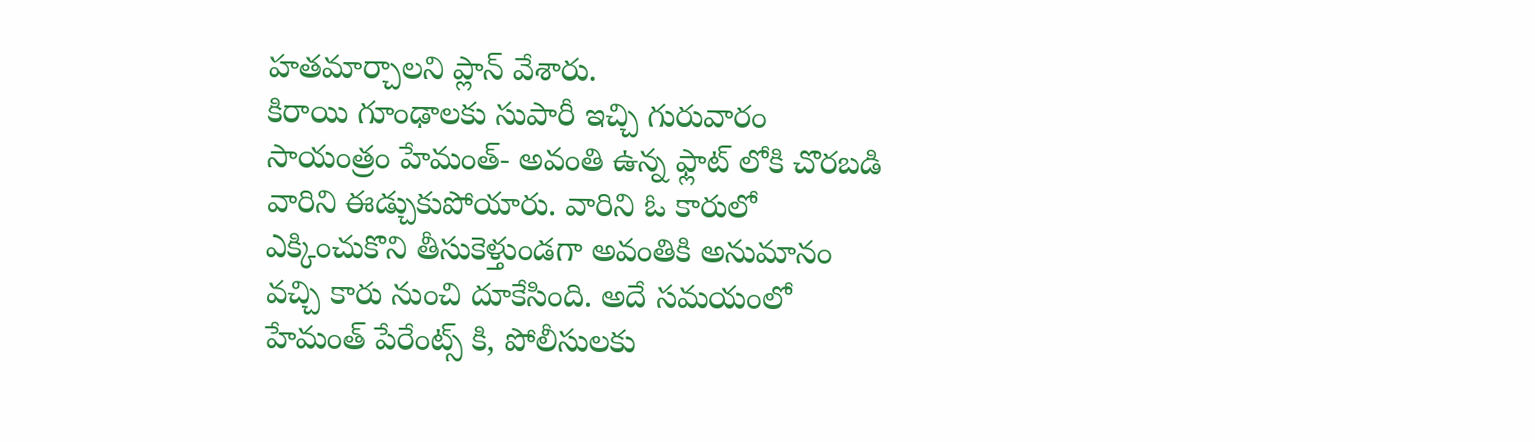హతమార్చాలని ప్లాన్ వేశారు.
కిరాయి గూంఢాలకు సుపారీ ఇచ్చి గురువారం సాయంత్రం హేమంత్- అవంతి ఉన్న ఫ్లాట్ లోకి చొరబడి వారిని ఈడ్చుకుపోయారు. వారిని ఓ కారులో ఎక్కించుకొని తీసుకెళ్తుండగా అవంతికి అనుమానం వచ్చి కారు నుంచి దూకేసింది. అదే సమయంలో హేమంత్ పేరేంట్స్ కి, పోలీసులకు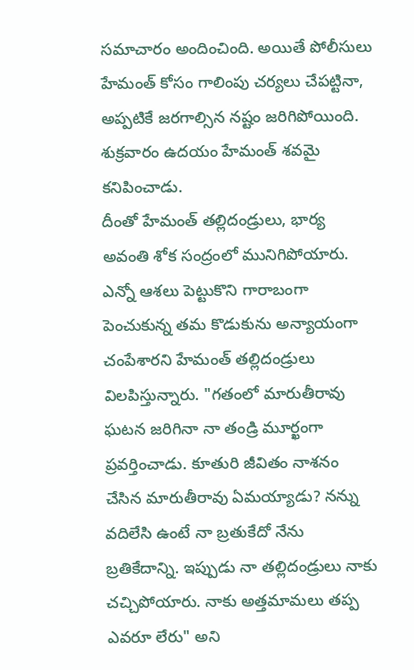సమాచారం అందించింది. అయితే పోలీసులు హేమంత్ కోసం గాలింపు చర్యలు చేపట్టినా, అప్పటికే జరగాల్సిన నష్టం జరిగిపోయింది. శుక్రవారం ఉదయం హేమంత్ శవమై కనిపించాడు.
దీంతో హేమంత్ తల్లిదండ్రులు, భార్య అవంతి శోక సంద్రంలో మునిగిపోయారు. ఎన్నో ఆశలు పెట్టుకొని గారాబంగా పెంచుకున్న తమ కొడుకును అన్యాయంగా చంపేశారని హేమంత్ తల్లిదండ్రులు విలపిస్తున్నారు. "గతంలో మారుతీరావు ఘటన జరిగినా నా తండ్రి మూర్ఖంగా ప్రవర్తించాడు. కూతురి జీవితం నాశనం చేసిన మారుతీరావు ఏమయ్యాడు? నన్ను వదిలేసి ఉంటే నా బ్రతుకేదో నేను బ్రతికేదాన్ని. ఇప్పుడు నా తల్లిదండ్రులు నాకు చచ్చిపోయారు. నాకు అత్తమామలు తప్ప ఎవరూ లేరు" అని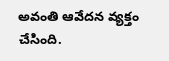అవంతి ఆవేదన వ్యక్తం చేసింది.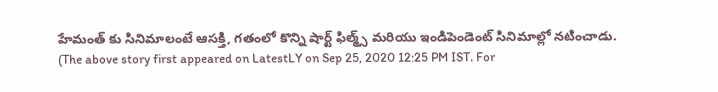హేమంత్ కు సినిమాలంటే ఆసక్తి, గతంలో కొన్ని షార్ట్ ఫిల్మ్స్ మరియు ఇండిపెండెంట్ సినిమాల్లో నటించాడు.
(The above story first appeared on LatestLY on Sep 25, 2020 12:25 PM IST. For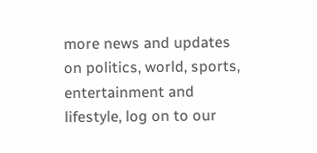more news and updates on politics, world, sports, entertainment and lifestyle, log on to our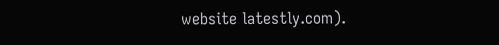website latestly.com).